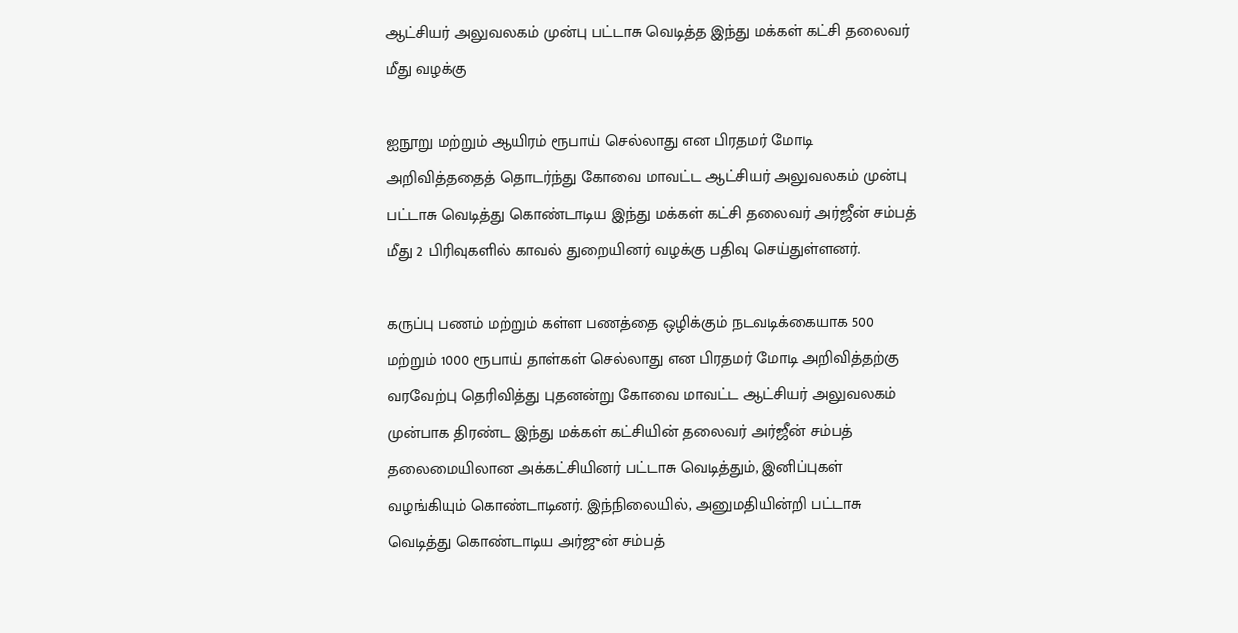ஆட்சியர் அலுவலகம் முன்பு பட்டாசு வெடித்த இந்து மக்கள் கட்சி தலைவர் மீது வழக்கு

ஐநூறு மற்றும் ஆயிரம் ரூபாய் செல்லாது என பிரதமர் மோடி அறிவித்ததைத் தொடர்ந்து கோவை மாவட்ட ஆட்சியர் அலுவலகம் முன்பு பட்டாசு வெடித்து கொண்டாடிய இந்து மக்கள் கட்சி தலைவர் அர்ஜீன் சம்பத் மீது 2 பிரிவுகளில் காவல் துறையினர் வழக்கு பதிவு செய்துள்ளனர்.

கருப்பு பணம் மற்றும் கள்ள பணத்தை ஒழிக்கும் நடவடிக்கையாக 500 மற்றும் 1000 ரூபாய் தாள்கள் செல்லாது என பிரதமர் மோடி அறிவித்தற்கு வரவேற்பு தெரிவித்து புதனன்று கோவை மாவட்ட ஆட்சியர் அலுவலகம் முன்பாக திரண்ட இந்து மக்கள் கட்சியின் தலைவர் அர்ஜீன் சம்பத் தலைமையிலான அக்கட்சியினர் பட்டாசு வெடித்தும், இனிப்புகள் வழங்கியும் கொண்டாடினர். இந்நிலையில், அனுமதியின்றி பட்டாசு வெடித்து கொண்டாடிய அர்ஜுன் சம்பத்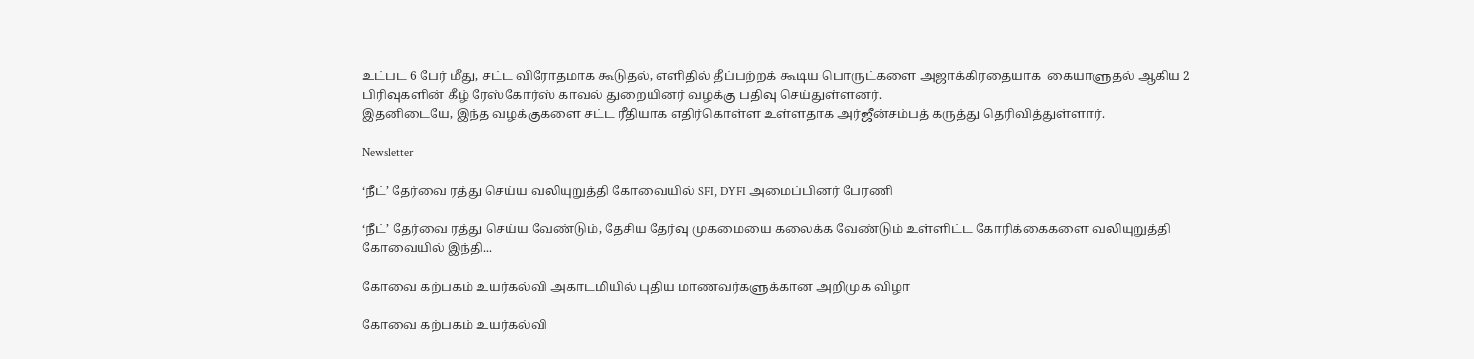உட்பட 6 பேர் மீது, சட்ட விரோதமாக கூடுதல், எளிதில் தீப்பற்றக் கூடிய பொருட்களை அஜாக்கிரதையாக  கையாளுதல் ஆகிய 2 பிரிவுகளின் கீழ் ரேஸ்கோர்ஸ் காவல் துறையினர் வழக்கு பதிவு செய்துள்ளனர்.
இதனிடையே, இந்த வழக்குகளை சட்ட ரீதியாக எதிர்கொள்ள உள்ளதாக அர்ஜீன்சம்பத் கருத்து தெரிவித்துள்ளார்.

Newsletter

‘நீட்’ தேர்வை ரத்து செய்ய வலியுறுத்தி கோவையில் SFI, DYFI அமைப்பினர் பேரணி

‘நீட்’ தேர்வை ரத்து செய்ய வேண்டும், தேசிய தேர்வு முகமையை கலைக்க வேண்டும் உள்ளிட்ட கோரிக்கைகளை வலியுறுத்தி கோவையில் இந்தி...

கோவை கற்பகம் உயர்கல்வி அகாடமியில் புதிய மாணவர்களுக்கான அறிமுக விழா

கோவை கற்பகம் உயர்கல்வி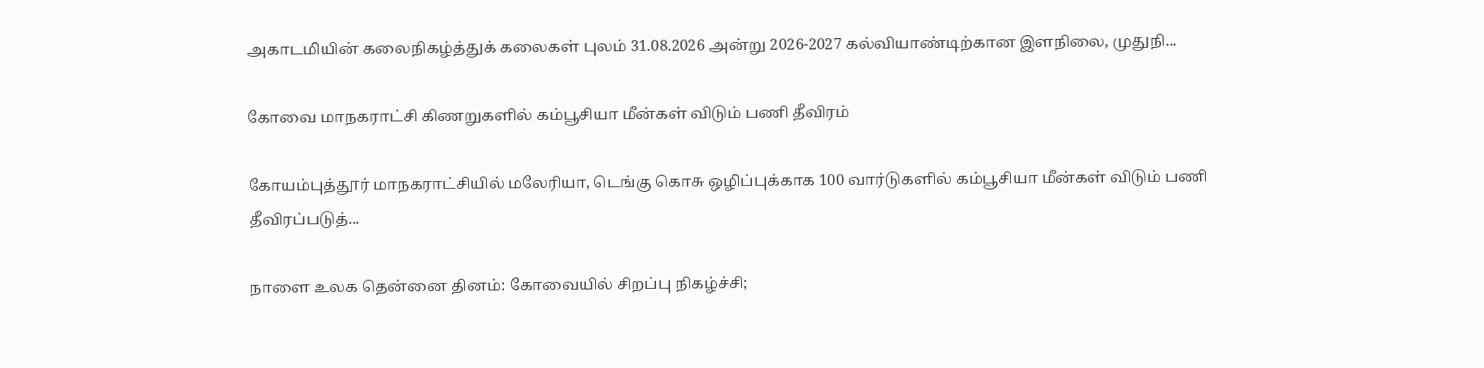அகாடமியின் கலைநிகழ்த்துக் கலைகள் புலம் 31.08.2026 அன்று 2026-2027 கல்வியாண்டிற்கான இளநிலை, முதுநி...

கோவை மாநகராட்சி கிணறுகளில் கம்பூசியா மீன்கள் விடும் பணி தீவிரம்

கோயம்புத்தூர் மாநகராட்சியில் மலேரியா, டெங்கு கொசு ஒழிப்புக்காக 100 வார்டுகளில் கம்பூசியா மீன்கள் விடும் பணி தீவிரப்படுத்...

நாளை உலக தென்னை தினம்: கோவையில் சிறப்பு நிகழ்ச்சி;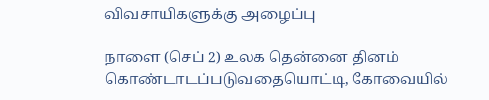விவசாயிகளுக்கு அழைப்பு

நாளை (செப் 2) உலக தென்னை தினம் கொண்டாடப்படுவதையொட்டி, கோவையில்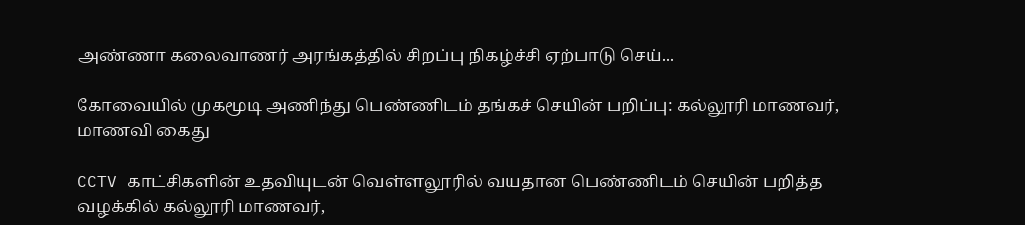அண்ணா கலைவாணர் அரங்கத்தில் சிறப்பு நிகழ்ச்சி ஏற்பாடு செய்...

கோவையில் முகமூடி அணிந்து பெண்ணிடம் தங்கச் செயின் பறிப்பு: கல்லூரி மாணவர், மாணவி கைது

CCTV காட்சிகளின் உதவியுடன் வெள்ளலூரில் வயதான பெண்ணிடம் செயின் பறித்த வழக்கில் கல்லூரி மாணவர்,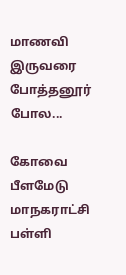மாணவி இருவரை போத்தனூர் போல...

கோவை பீளமேடு மாநகராட்சி பள்ளி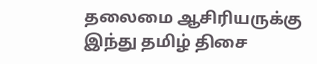தலைமை ஆசிரியருக்கு இந்து தமிழ் திசை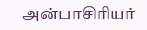அன்பாசிரியர்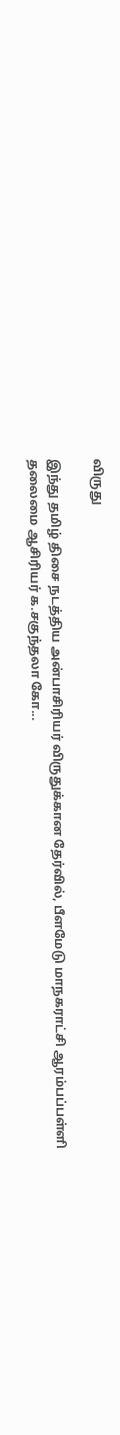விருது

இந்து தமிழ் திசை நடத்திய அன்பாசிரியர் விருதுக்கான தேர்வில், பீளமேடு மாநகராட்சி ஆரம்பப்பள்ளி தலைமை ஆசிரியர் க.சகுந்தலா கோ...